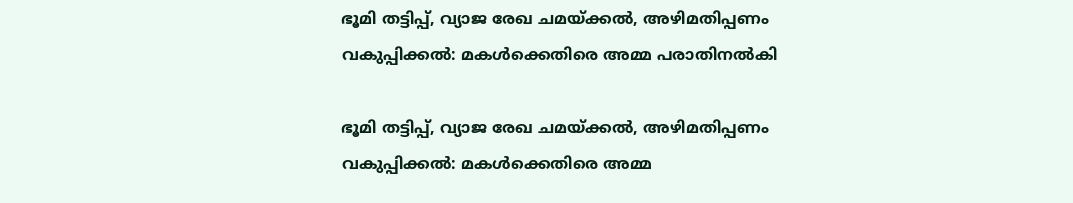ഭൂമി തട്ടിപ്പ്, വ്യാജ രേഖ ചമയ്ക്കൽ, അഴിമതിപ്പണം വകുപ്പിക്കൽ: മകൾക്കെതിരെ അമ്മ പരാതിനൽകി

ഭൂമി തട്ടിപ്പ്, വ്യാജ രേഖ ചമയ്ക്കൽ, അഴിമതിപ്പണം വകുപ്പിക്കൽ: മകൾക്കെതിരെ അമ്മ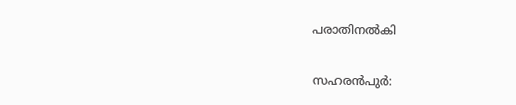പരാതിനൽകി

സഹരൻപുർ: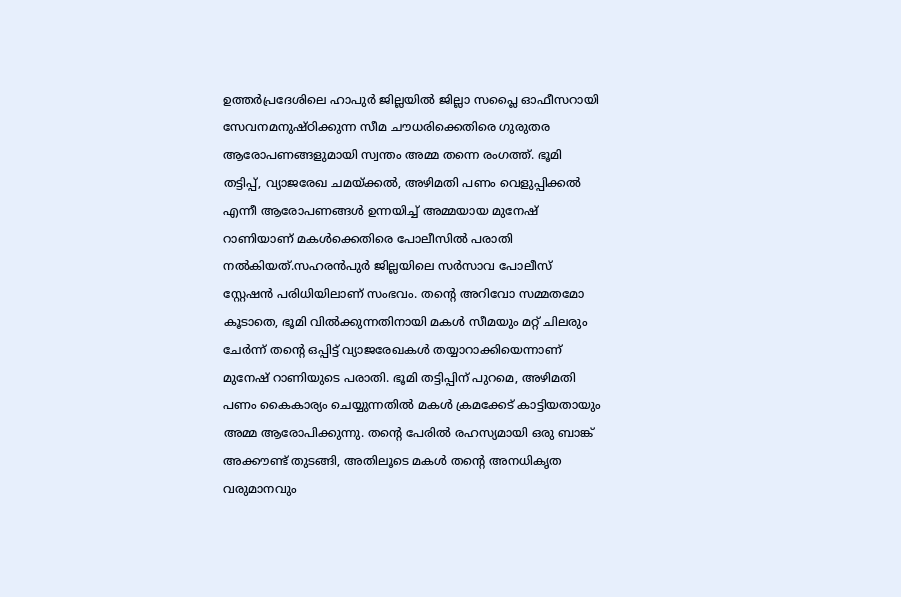ഉത്തർപ്രദേശിലെ ഹാപുർ ജില്ലയിൽ ജില്ലാ സപ്ലൈ ഓഫീസറായി സേവനമനുഷ്ഠിക്കുന്ന സീമ ചൗധരിക്കെതിരെ ഗുരുതര ആരോപണങ്ങളുമായി സ്വന്തം അമ്മ തന്നെ രംഗത്ത്. ഭൂമി തട്ടിപ്പ്, വ്യാജരേഖ ചമയ്ക്കൽ, അഴിമതി പണം വെളുപ്പിക്കൽ എന്നീ ആരോപണങ്ങൾ ഉന്നയിച്ച് അമ്മയായ മുനേഷ് റാണിയാണ് മകൾക്കെതിരെ പോലീസിൽ പരാതി നൽകിയത്.സഹരൻപുർ ജില്ലയിലെ സർസാവ പോലീസ് സ്റ്റേഷൻ പരിധിയിലാണ് സംഭവം. തന്റെ അറിവോ സമ്മതമോ കൂടാതെ, ഭൂമി വിൽക്കുന്നതിനായി മകൾ സീമയും മറ്റ് ചിലരും ചേർന്ന് തന്റെ ഒപ്പിട്ട് വ്യാജരേഖകൾ തയ്യാറാക്കിയെന്നാണ് മുനേഷ് റാണിയുടെ പരാതി. ഭൂമി തട്ടിപ്പിന് പുറമെ, അഴിമതി പണം കൈകാര്യം ചെയ്യുന്നതിൽ മകൾ ക്രമക്കേട് കാട്ടിയതായും അമ്മ ആരോപിക്കുന്നു. തന്റെ പേരിൽ രഹസ്യമായി ഒരു ബാങ്ക് അക്കൗണ്ട് തുടങ്ങി, അതിലൂടെ മകൾ തന്റെ അനധികൃത വരുമാനവും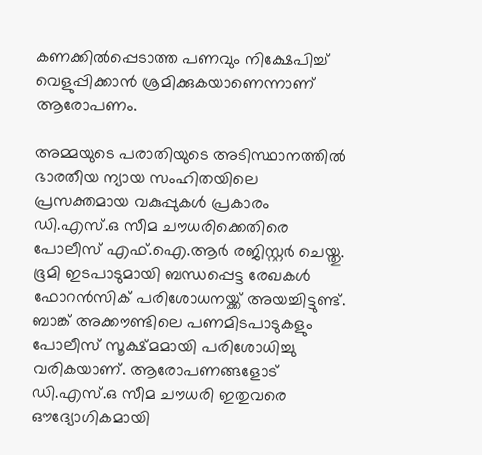കണക്കിൽപ്പെടാത്ത പണവും നിക്ഷേപിച്ച് വെളുപ്പിക്കാൻ ശ്രമിക്കുകയാണെന്നാണ് ആരോപണം.

അമ്മയുടെ പരാതിയുടെ അടിസ്ഥാനത്തിൽ ഭാരതീയ ന്യായ സംഹിതയിലെ  പ്രസക്തമായ വകുപ്പുകൾ പ്രകാരം ഡി.എസ്.ഒ സീമ ചൗധരിക്കെതിരെ പോലീസ് എഫ്.ഐ.ആർ രജിസ്റ്റർ ചെയ്തു. ഭൂമി ഇടപാടുമായി ബന്ധപ്പെട്ട രേഖകൾ ഫോറൻസിക് പരിശോധനയ്ക്ക് അയച്ചിട്ടുണ്ട്. ബാങ്ക് അക്കൗണ്ടിലെ പണമിടപാടുകളും പോലീസ് സൂക്ഷ്മമായി പരിശോധിച്ചു വരികയാണ്. ആരോപണങ്ങളോട് ഡി.എസ്.ഒ സീമ ചൗധരി ഇതുവരെ ഔദ്യോഗികമായി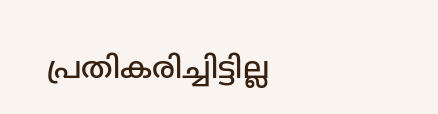പ്രതികരിച്ചിട്ടില്ല